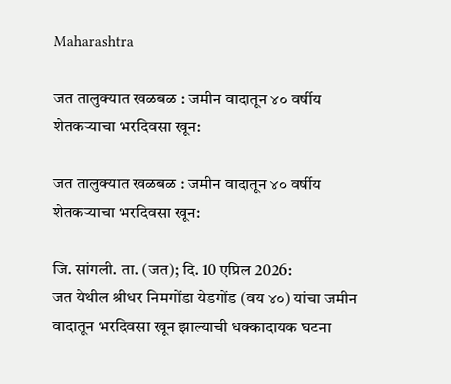Maharashtra

जत तालुक्यात खळबळ : जमीन वादातून ४० वर्षीय शेतकऱ्याचा भरदिवसा खून:

जत तालुक्यात खळबळ : जमीन वादातून ४० वर्षीय शेतकऱ्याचा भरदिवसा खून:

जि. सांगली. ता. (जत); दि. 10 एप्रिल 2026:
जत येथील श्रीधर निमगोंडा येडगोंड (वय ४०) यांचा जमीन वादातून भरदिवसा खून झाल्याची धक्कादायक घटना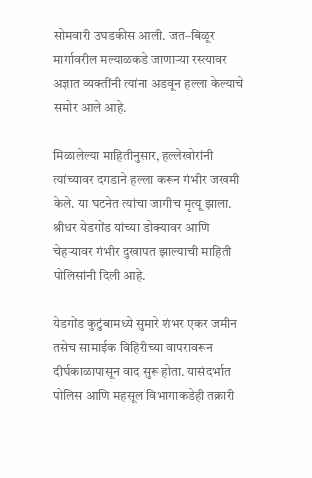सोमवारी उघडकीस आली. जत–बिळूर मार्गावरील मल्याळकडे जाणाऱ्या रस्त्यावर अज्ञात व्यक्तींनी त्यांना अडवून हल्ला केल्याचे समोर आले आहे.

मिळालेल्या माहितीनुसार, हल्लेखोरांनी त्यांच्यावर दगडाने हल्ला करून गंभीर जखमी केले. या घटनेत त्यांचा जागीच मृत्यू झाला. श्रीधर येडगोंड यांच्या डोक्यावर आणि चेहऱ्यावर गंभीर दुखापत झाल्याची माहिती पोलिसांनी दिली आहे.

येडगोंड कुटुंबामध्ये सुमारे शंभर एकर जमीन तसेच सामाईक विहिरीच्या वापरावरून दीर्घकाळापासून वाद सुरू होता. यासंदर्भात पोलिस आणि महसूल विभागाकडेही तक्रारी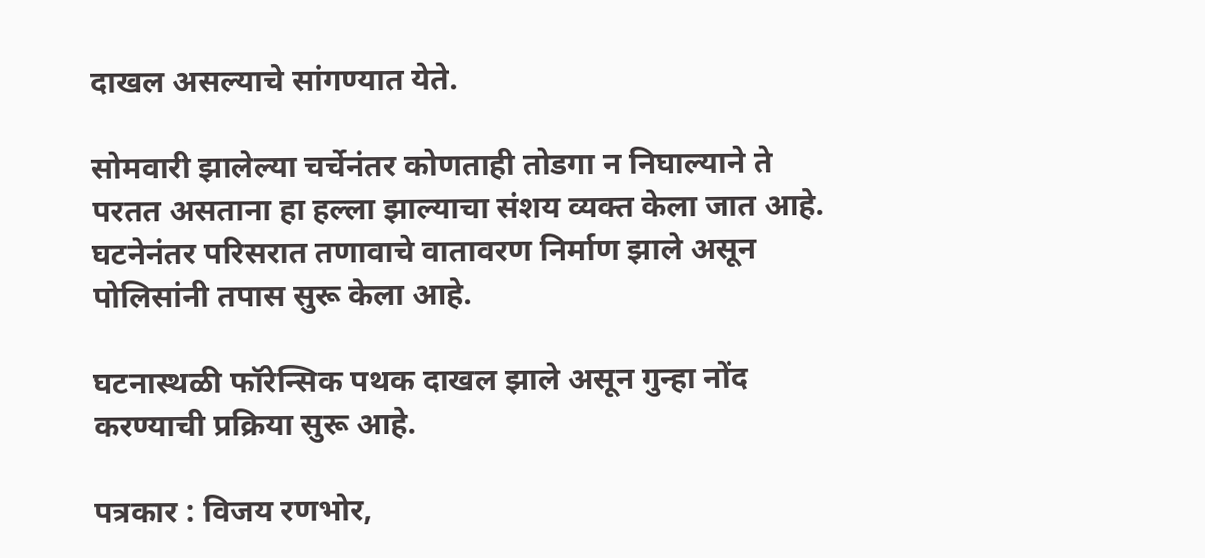दाखल असल्याचे सांगण्यात येते.

सोमवारी झालेल्या चर्चेनंतर कोणताही तोडगा न निघाल्याने ते परतत असताना हा हल्ला झाल्याचा संशय व्यक्त केला जात आहे. घटनेनंतर परिसरात तणावाचे वातावरण निर्माण झाले असून पोलिसांनी तपास सुरू केला आहे.

घटनास्थळी फॉरेन्सिक पथक दाखल झाले असून गुन्हा नोंद करण्याची प्रक्रिया सुरू आहे.

पत्रकार : विजय रणभोर,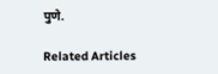पुणे.

Related Articles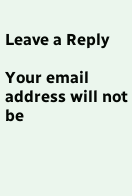Leave a Reply

Your email address will not be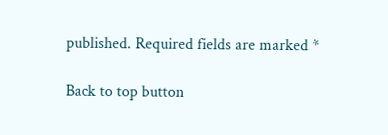published. Required fields are marked *

Back to top button